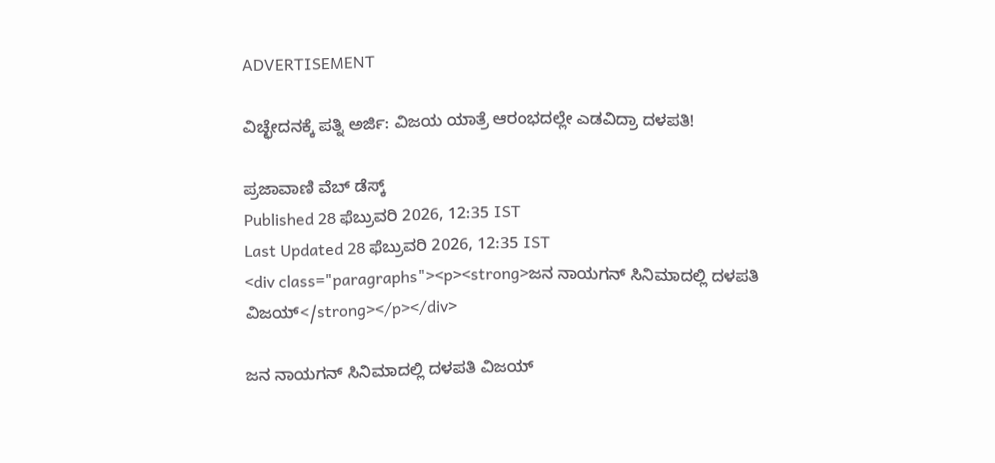ADVERTISEMENT

ವಿಚ್ಛೇದನಕ್ಕೆ ಪತ್ನಿ ಅರ್ಜಿ: ವಿಜಯ ಯಾತ್ರೆ ಆರಂಭದಲ್ಲೇ ಎಡವಿದ್ರಾ ದಳಪತಿ!

ಪ್ರಜಾವಾಣಿ ವೆಬ್‌ ಡೆಸ್ಕ್‌
Published 28 ಫೆಬ್ರುವರಿ 2026, 12:35 IST
Last Updated 28 ಫೆಬ್ರುವರಿ 2026, 12:35 IST
<div class="paragraphs"><p><strong>ಜನ ನಾಯಗನ್ ಸಿನಿಮಾದಲ್ಲಿ ದಳಪತಿ ವಿಜಯ್</strong></p></div>

ಜನ ನಾಯಗನ್ ಸಿನಿಮಾದಲ್ಲಿ ದಳಪತಿ ವಿಜಯ್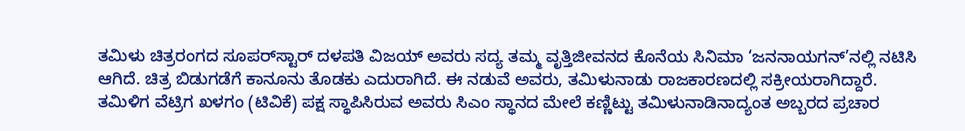ತಮಿಳು ಚಿತ್ರರಂಗದ ಸೂಪರ್‌ಸ್ಟಾರ್ ದಳಪತಿ ವಿಜಯ್ ಅವರು ಸದ್ಯ ತಮ್ಮ ವೃತ್ತಿಜೀವನದ ಕೊನೆಯ ಸಿನಿಮಾ ‘ಜನನಾಯಗನ್’ನಲ್ಲಿ ನಟಿಸಿ ಆಗಿದೆ. ಚಿತ್ರ ಬಿಡುಗಡೆಗೆ ಕಾನೂನು ತೊಡಕು ಎದುರಾಗಿದೆ. ಈ ನಡುವೆ ಅವರು, ತಮಿಳುನಾಡು ರಾಜಕಾರಣದಲ್ಲಿ ಸಕ್ರೀಯರಾಗಿದ್ದಾರೆ. ತಮಿಳಿಗ ವೆಟ್ರಿಗ ಖಳಗಂ (ಟಿವಿಕೆ) ಪಕ್ಷ ಸ್ಥಾಪಿಸಿರುವ ಅವರು ಸಿಎಂ ಸ್ಥಾನದ ಮೇಲೆ ಕಣ್ಣಿಟ್ಟು ತಮಿಳುನಾಡಿನಾದ್ಯಂತ ಅಬ್ಬರದ ಪ್ರಚಾರ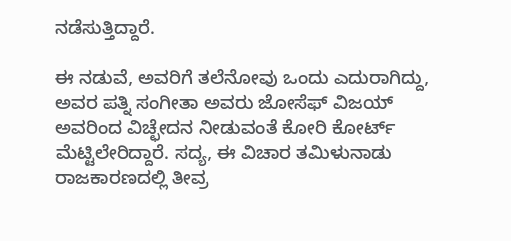ನಡೆಸುತ್ತಿದ್ದಾರೆ.

ಈ ನಡುವೆ, ಅವರಿಗೆ ತಲೆನೋವು ಒಂದು ಎದುರಾಗಿದ್ದು, ಅವರ ಪತ್ನಿ ಸಂಗೀತಾ ಅವರು ಜೋಸೆಫ್ ವಿಜಯ್ ಅವರಿಂದ ವಿಚ್ಛೇದನ ನೀಡುವಂತೆ ಕೋರಿ ಕೋರ್ಟ್ ಮೆಟ್ಟಿಲೇರಿದ್ದಾರೆ. ಸದ್ಯ, ಈ ವಿಚಾರ ತಮಿಳುನಾಡು ರಾಜಕಾರಣದಲ್ಲಿ ತೀವ್ರ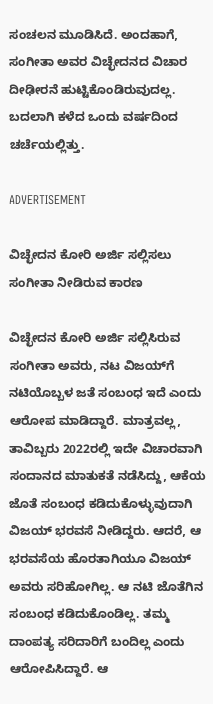ಸಂಚಲನ ಮೂಡಿಸಿದೆ. ಅಂದಹಾಗೆ, ಸಂಗೀತಾ ಅವರ ವಿಚ್ಛೇದನದ ವಿಚಾರ ದೀಢೀರನೆ ಹುಟ್ಟಿಕೊಂಡಿರುವುದಲ್ಲ. ಬದಲಾಗಿ ಕಳೆದ ಒಂದು ವರ್ಷದಿಂದ ಚರ್ಚೆಯಲ್ಲಿತ್ತು.

ADVERTISEMENT

ವಿಚ್ಛೇದನ ಕೋರಿ ಅರ್ಜಿ ಸಲ್ಲಿಸಲು ಸಂಗೀತಾ ನೀಡಿರುವ ಕಾರಣ

ವಿಚ್ಛೇದನ ಕೋರಿ ಅರ್ಜಿ ಸಲ್ಲಿಸಿರುವ ಸಂಗೀತಾ ಅವರು, ನಟ ವಿಜಯ್‌ಗೆ ನಟಿಯೊಬ್ಬಳ ಜತೆ ಸಂಬಂಧ ಇದೆ ಎಂದು ಆರೋಪ ಮಾಡಿದ್ದಾರೆ. ಮಾತ್ರವಲ್ಲ, ತಾವಿಬ್ಬರು 2022ರಲ್ಲಿ ಇದೇ ವಿಚಾರವಾಗಿ ಸಂದಾನದ ಮಾತುಕತೆ ನಡೆಸಿದ್ದು, ಆಕೆಯ ಜೊತೆ ಸಂಬಂಧ ಕಡಿದುಕೊಳ್ಳುವುದಾಗಿ ವಿಜಯ್ ಭರವಸೆ ನೀಡಿದ್ದರು. ಆದರೆ, ಆ ಭರವಸೆಯ ಹೊರತಾಗಿಯೂ ವಿಜಯ್ ಅವರು ಸರಿಹೋಗಿಲ್ಲ. ಆ ನಟಿ ಜೊತೆಗಿನ ಸಂಬಂಧ ಕಡಿದುಕೊಂಡಿಲ್ಲ. ತಮ್ಮ ದಾಂಪತ್ಯ ಸರಿದಾರಿಗೆ ಬಂದಿಲ್ಲ ಎಂದು ಆರೋಪಿಸಿದ್ದಾರೆ. ಆ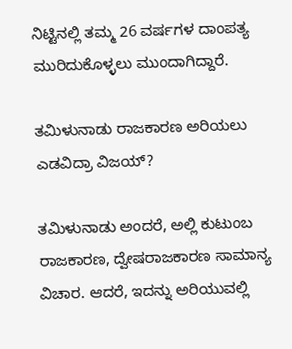ನಿಟ್ಟಿನಲ್ಲಿ ತಮ್ಮ 26 ವರ್ಷಗಳ ದಾಂಪತ್ಯ ಮುರಿದುಕೊಳ್ಳಲು ಮುಂದಾಗಿದ್ದಾರೆ.

ತಮಿಳುನಾಡು ರಾಜಕಾರಣ ಅರಿಯಲು ಎಡವಿದ್ರಾ ವಿಜಯ್?

ತಮಿಳುನಾಡು ಅಂದರೆ, ಅಲ್ಲಿ ಕುಟುಂಬ ರಾಜಕಾರಣ, ದ್ವೇಷರಾಜಕಾರಣ ಸಾಮಾನ್ಯ ವಿಚಾರ. ಆದರೆ, ಇದನ್ನು ಅರಿಯುವಲ್ಲಿ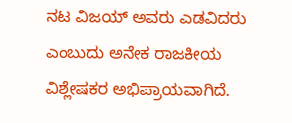ನಟ ವಿಜಯ್ ಅವರು ಎಡವಿದರು ಎಂಬುದು ಅನೇಕ ರಾಜಕೀಯ ವಿಶ್ಲೇಷಕರ ಅಭಿಪ್ರಾಯವಾಗಿದೆ.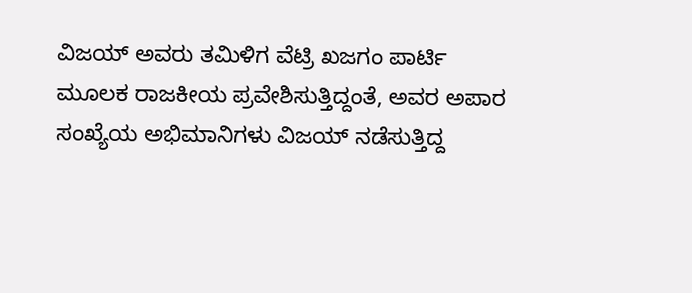ವಿಜಯ್ ಅವರು ತಮಿಳಿಗ ವೆಟ್ರಿ ಖಜಗಂ ಪಾರ್ಟಿ ಮೂಲಕ ರಾಜಕೀಯ ಪ್ರವೇಶಿಸುತ್ತಿದ್ದಂತೆ, ಅವರ ಅಪಾರ ಸಂಖ್ಯೆಯ ಅಭಿಮಾನಿಗಳು ವಿಜಯ್ ನಡೆಸುತ್ತಿದ್ದ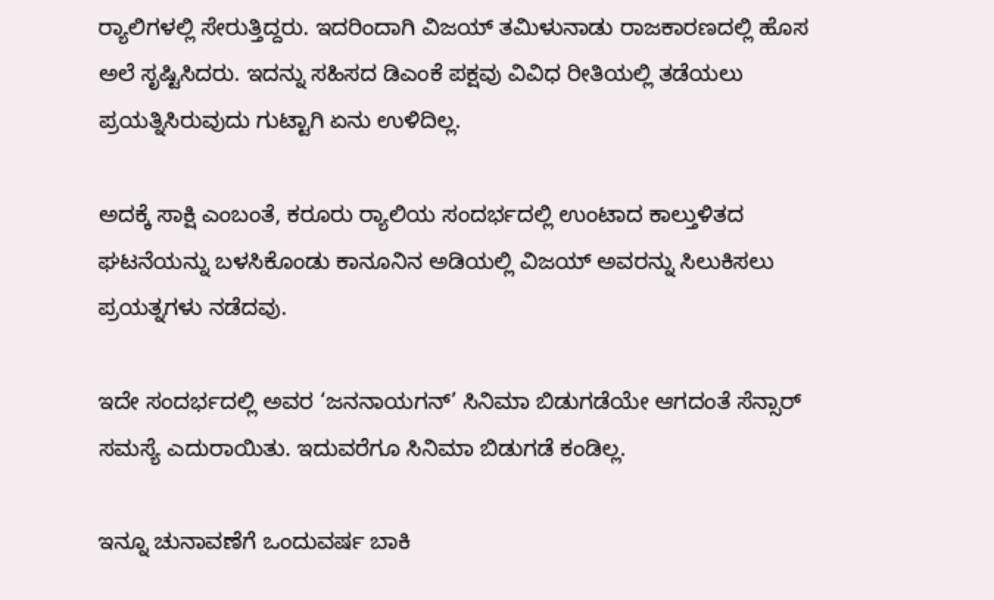ರ‍್ಯಾಲಿಗಳಲ್ಲಿ ಸೇರುತ್ತಿದ್ದರು. ಇದರಿಂದಾಗಿ ವಿಜಯ್ ತಮಿಳುನಾಡು ರಾಜಕಾರಣದಲ್ಲಿ ಹೊಸ ಅಲೆ ಸೃಷ್ಟಿಸಿದರು. ಇದನ್ನು ಸಹಿಸದ ಡಿಎಂಕೆ ಪಕ್ಷವು ವಿವಿಧ ರೀತಿಯಲ್ಲಿ ತಡೆಯಲು ಪ್ರಯತ್ನಿಸಿರುವುದು ಗುಟ್ಟಾಗಿ ಏನು ಉಳಿದಿಲ್ಲ.

ಅದಕ್ಕೆ ಸಾಕ್ಷಿ ಎಂಬಂತೆ, ಕರೂರು ರ‍್ಯಾಲಿಯ ಸಂದರ್ಭದಲ್ಲಿ ಉಂಟಾದ ಕಾಲ್ತುಳಿತದ ಘಟನೆಯನ್ನು ಬಳಸಿಕೊಂಡು ಕಾನೂನಿನ ಅಡಿಯಲ್ಲಿ ವಿಜಯ್ ಅವರನ್ನು ಸಿಲುಕಿಸಲು ಪ್ರಯತ್ನಗಳು ನಡೆದವು.

ಇದೇ ಸಂದರ್ಭದಲ್ಲಿ ಅವರ ‘ಜನನಾಯಗನ್’ ಸಿನಿಮಾ ಬಿಡುಗಡೆಯೇ ಆಗದಂತೆ ಸೆನ್ಸಾರ್ ಸಮಸ್ಯೆ ಎದುರಾಯಿತು. ಇದುವರೆಗೂ ಸಿನಿಮಾ ಬಿಡುಗಡೆ ಕಂಡಿಲ್ಲ.

ಇನ್ನೂ ಚುನಾವಣೆಗೆ ಒಂದುವರ್ಷ ಬಾಕಿ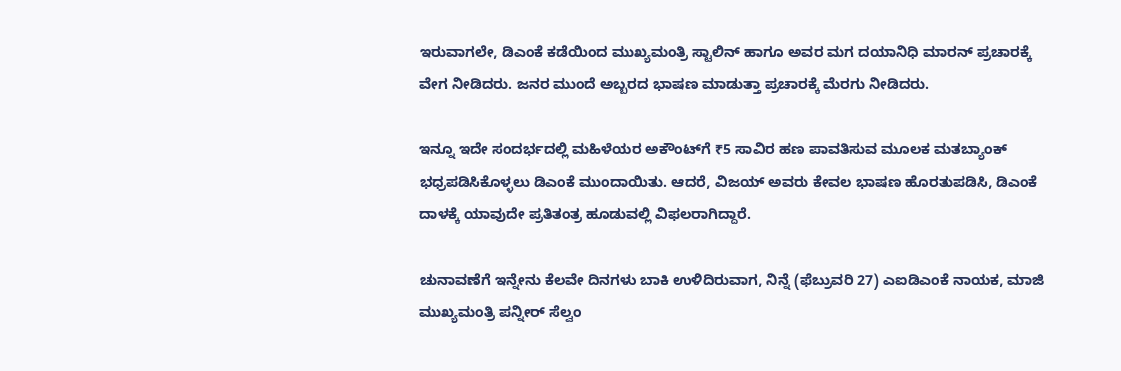ಇರುವಾಗಲೇ, ಡಿಎಂಕೆ ಕಡೆಯಿಂದ ಮುಖ್ಯಮಂತ್ರಿ ಸ್ಟಾಲಿನ್ ಹಾಗೂ ಅವರ ಮಗ ದಯಾನಿಧಿ ಮಾರನ್ ಪ್ರಚಾರಕ್ಕೆ ವೇಗ ನೀಡಿದರು. ಜನರ ಮುಂದೆ ಅಬ್ಬರದ ಭಾಷಣ ಮಾಡುತ್ತಾ ಪ್ರಚಾರಕ್ಕೆ ಮೆರಗು ನೀಡಿದರು.

ಇನ್ನೂ ಇದೇ ಸಂದರ್ಭದಲ್ಲಿ ಮಹಿಳೆಯರ ಅಕೌಂಟ್‌ಗೆ ₹5 ಸಾವಿರ ಹಣ ಪಾವತಿಸುವ ಮೂಲಕ ಮತಬ್ಯಾಂಕ್ ಭಧ್ರಪಡಿಸಿಕೊಳ್ಳಲು ಡಿಎಂಕೆ ಮುಂದಾಯಿತು. ಆದರೆ, ವಿಜಯ್ ಅವರು ಕೇವಲ ಭಾಷಣ ಹೊರತುಪಡಿಸಿ, ಡಿಎಂಕೆ ದಾಳಕ್ಕೆ ಯಾವುದೇ ಪ್ರತಿತಂತ್ರ ಹೂಡುವಲ್ಲಿ ವಿಫಲರಾಗಿದ್ದಾರೆ.

ಚುನಾವಣೆಗೆ ಇನ್ನೇನು ಕೆಲವೇ ದಿನಗಳು ಬಾಕಿ ಉಳಿದಿರುವಾಗ, ನಿನ್ನೆ (ಫೆಬ್ರುವರಿ 27) ಎಐಡಿಎಂಕೆ ನಾಯಕ, ಮಾಜಿ ಮುಖ್ಯಮಂತ್ರಿ ಪನ್ನೀರ್ ಸೆಲ್ವಂ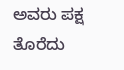ಅವರು ಪಕ್ಷ ತೊರೆದು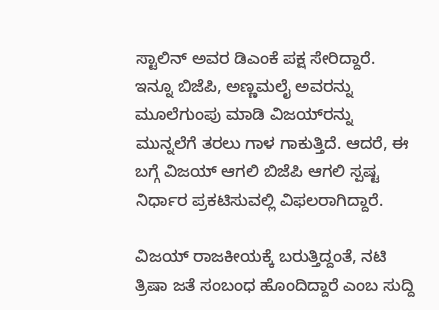ಸ್ಟಾಲಿನ್ ಅವರ ಡಿಎಂಕೆ ಪಕ್ಷ ಸೇರಿದ್ದಾರೆ. ಇನ್ನೂ ಬಿಜೆಪಿ, ಅಣ್ಣಮಲೈ ಅವರನ್ನು ಮೂಲೆಗುಂಪು ಮಾಡಿ ವಿಜಯ್‌ರನ್ನು ಮುನ್ನಲೆಗೆ ತರಲು ಗಾಳ ಗಾಕುತ್ತಿದೆ. ಆದರೆ, ಈ ಬಗ್ಗೆ ವಿಜಯ್ ಆಗಲಿ ಬಿಜೆಪಿ ಆಗಲಿ ಸ್ಪಷ್ಟ ನಿರ್ಧಾರ ಪ್ರಕಟಿಸುವಲ್ಲಿ ವಿಫಲರಾಗಿದ್ದಾರೆ.

ವಿಜಯ್ ರಾಜಕೀಯಕ್ಕೆ ಬರುತ್ತಿದ್ದಂತೆ, ನಟಿ ತ್ರಿಷಾ ಜತೆ ಸಂಬಂಧ ಹೊಂದಿದ್ದಾರೆ ಎಂಬ ಸುದ್ದಿ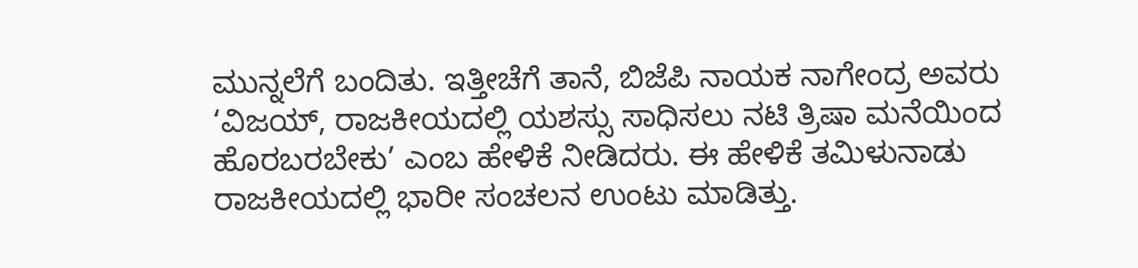ಮುನ್ನಲೆಗೆ ಬಂದಿತು. ಇತ್ತೀಚೆಗೆ ತಾನೆ, ಬಿಜೆಪಿ ನಾಯಕ ನಾಗೇಂದ್ರ ಅವರು ‘ವಿಜಯ್, ರಾಜಕೀಯದಲ್ಲಿ ಯಶಸ್ಸು ಸಾಧಿಸಲು ನಟಿ ತ್ರಿಷಾ ಮನೆಯಿಂದ ಹೊರಬರಬೇಕು’ ಎಂಬ ಹೇಳಿಕೆ ನೀಡಿದರು. ಈ ಹೇಳಿಕೆ ತಮಿಳುನಾಡು ರಾಜಕೀಯದಲ್ಲಿ ಭಾರೀ ಸಂಚಲನ ಉಂಟು ಮಾಡಿತ್ತು.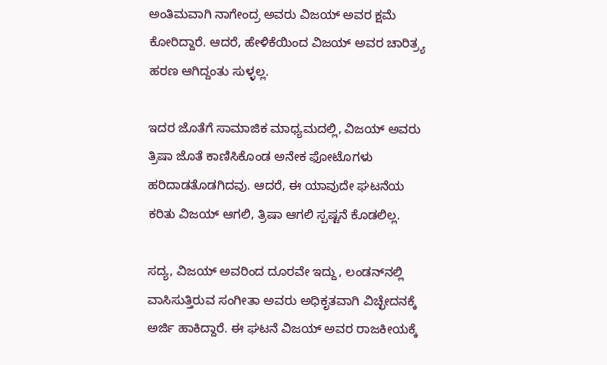ಅಂತಿಮವಾಗಿ ನಾಗೇಂದ್ರ ಅವರು ವಿಜಯ್ ಅವರ ಕ್ಷಮೆ ಕೋರಿದ್ದಾರೆ. ಆದರೆ, ಹೇಳಿಕೆಯಿಂದ ವಿಜಯ್ ಅವರ ಚಾರಿತ್ರ್ಯ ಹರಣ ಆಗಿದ್ದಂತು ಸುಳ್ಳಲ್ಲ.

ಇದರ ಜೊತೆಗೆ ಸಾಮಾಜಿಕ ಮಾಧ್ಯಮದಲ್ಲಿ, ವಿಜಯ್ ಅವರು ತ್ರಿಷಾ ಜೊತೆ ಕಾಣಿಸಿಕೊಂಡ ಅನೇಕ ಫೋಟೊಗಳು ಹರಿದಾಡತೊಡಗಿದವು. ಆದರೆ, ಈ ಯಾವುದೇ ಘಟನೆಯ ಕರಿತು ವಿಜಯ್ ಆಗಲಿ, ತ್ರಿಷಾ ಆಗಲಿ ಸ್ಪಷ್ಟನೆ ಕೊಡಲಿಲ್ಲ.

ಸದ್ಯ, ವಿಜಯ್ ಅವರಿಂದ ದೂರವೇ ಇದ್ದು, ಲಂಡನ್‌ನಲ್ಲಿ ವಾಸಿಸುತ್ತಿರುವ ಸಂಗೀತಾ ಅವರು ಅಧಿಕೃತವಾಗಿ ವಿಚ್ಛೇದನಕ್ಕೆ ಅರ್ಜಿ ಹಾಕಿದ್ದಾರೆ. ಈ ಘಟನೆ ವಿಜಯ್ ಅವರ ರಾಜಕೀಯಕ್ಕೆ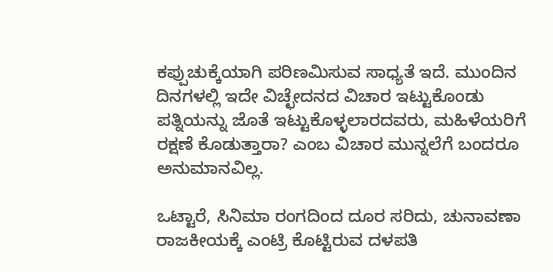ಕಪ್ಪುಚುಕ್ಕೆಯಾಗಿ ಪರಿಣಮಿಸುವ ಸಾಧ್ಯತೆ ಇದೆ. ಮುಂದಿನ ದಿನಗಳಲ್ಲಿ ಇದೇ ವಿಚ್ಛೇದನದ ವಿಚಾರ ಇಟ್ಟುಕೊಂಡು ಪತ್ನಿಯನ್ನು ಜೊತೆ ಇಟ್ಟುಕೊಳ್ಳಲಾರದವರು, ಮಹಿಳೆಯರಿಗೆ ರಕ್ಷಣೆ ಕೊಡುತ್ತಾರಾ? ಎಂಬ ವಿಚಾರ ಮುನ್ನಲೆಗೆ ಬಂದರೂ ಅನುಮಾನವಿಲ್ಲ.

ಒಟ್ಟಾರೆ, ಸಿನಿಮಾ ರಂಗದಿಂದ ದೂರ ಸರಿದು, ಚುನಾವಣಾ ರಾಜಕೀಯಕ್ಕೆ ಎಂಟ್ರಿ ಕೊಟ್ಟಿರುವ ದಳಪತಿ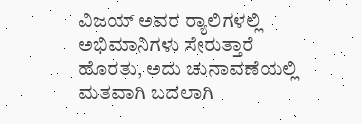ವಿಜಯ್ ಅವರ ರ‍್ಯಾಲಿಗಳಲ್ಲಿ ಅಭಿಮಾನಿಗಳು ಸೇರುತ್ತಾರೆ ಹೊರತು, ಅದು ಚುನಾವಣೆಯಲ್ಲಿ ಮತವಾಗಿ ಬದಲಾಗಿ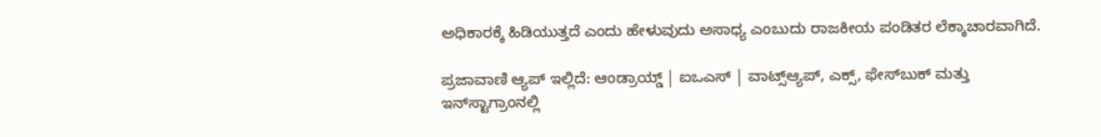ಅಧಿಕಾರಕ್ಕೆ ಹಿಡಿಯುತ್ತದೆ ಎಂದು ಹೇಳುವುದು ಅಸಾಧ್ಯ ಎಂಬುದು ರಾಜಕೀಯ ಪಂಡಿತರ ಲೆಕ್ಕಾಚಾರವಾಗಿದೆ.

ಪ್ರಜಾವಾಣಿ ಆ್ಯಪ್ ಇಲ್ಲಿದೆ: ಆಂಡ್ರಾಯ್ಡ್ | ಐಒಎಸ್ | ವಾಟ್ಸ್ಆ್ಯಪ್, ಎಕ್ಸ್, ಫೇಸ್‌ಬುಕ್ ಮತ್ತು ಇನ್‌ಸ್ಟಾಗ್ರಾಂನಲ್ಲಿ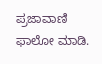ಪ್ರಜಾವಾಣಿ ಫಾಲೋ ಮಾಡಿ.